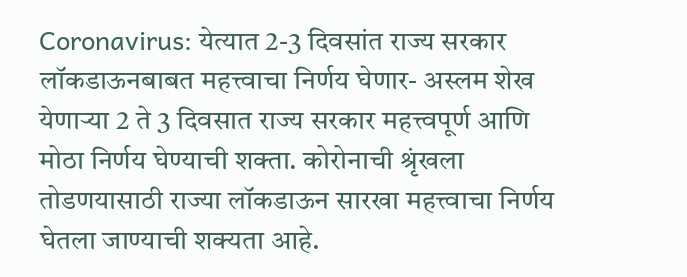Coronavirus: येत्यात 2-3 दिवसांत राज्य सरकार लॉकडाऊनबाबत महत्त्वाचा निर्णय घेणार- अस्लम शेख
येणाऱ्या 2 ते 3 दिवसात राज्य सरकार महत्त्वपूर्ण आणि मोठा निर्णय घेण्याची शक्ता. कोरोनाची श्रृंखला तोडणयासाठी राज्या लॉकडाऊन सारखा महत्त्वाचा निर्णय घेतला जाण्याची शक्यता आहे.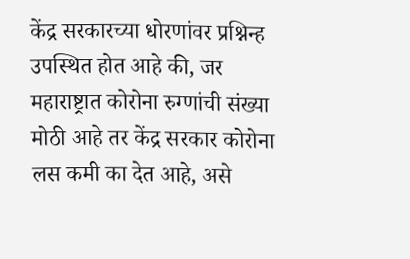केंद्र सरकारच्या धोरणांवर प्रश्निन्ह उपस्थित होत आहे की, जर महाराष्ट्रात कोरोना रुग्णांची संख्या मोठी आहे तर केंद्र सरकार कोरोना लस कमी का देत आहे, असे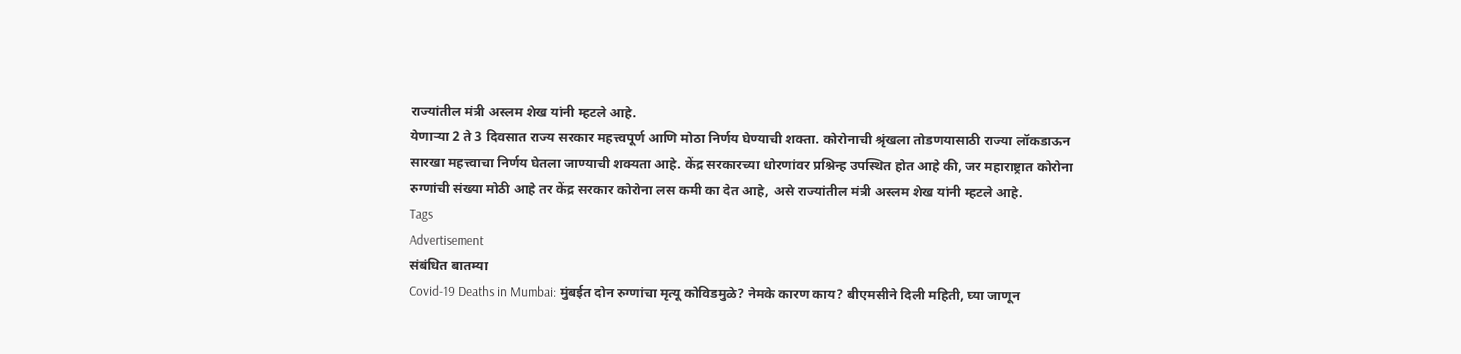राज्यांतील मंत्री अस्लम शेख यांनी म्हटले आहे.
येणाऱ्या 2 ते 3 दिवसात राज्य सरकार महत्त्वपूर्ण आणि मोठा निर्णय घेण्याची शक्ता. कोरोनाची श्रृंखला तोडणयासाठी राज्या लॉकडाऊन सारखा महत्त्वाचा निर्णय घेतला जाण्याची शक्यता आहे. केंद्र सरकारच्या धोरणांवर प्रश्निन्ह उपस्थित होत आहे की, जर महाराष्ट्रात कोरोना रुग्णांची संख्या मोठी आहे तर केंद्र सरकार कोरोना लस कमी का देत आहे, असे राज्यांतील मंत्री अस्लम शेख यांनी म्हटले आहे.
Tags
Advertisement
संबंधित बातम्या
Covid-19 Deaths in Mumbai: मुंबईत दोन रुग्णांचा मृत्यू कोविडमुळे? नेमके कारण काय? बीएमसीने दिली महिती, घ्या जाणून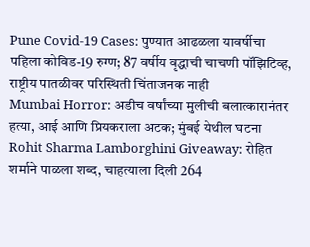Pune Covid-19 Cases: पुण्यात आढळला यावर्षीचा पहिला कोविड-19 रुग्ण; 87 वर्षीय वृद्धाची चाचणी पॉझिटिव्ह, राष्ट्रीय पातळीवर परिस्थिती चिंताजनक नाही
Mumbai Horror: अडीच वर्षांच्या मुलीची बलात्कारानंतर हत्या, आई आणि प्रियकराला अटक; मुंबई येथील घटना
Rohit Sharma Lamborghini Giveaway: रोहित शर्माने पाळला शब्द, चाहत्याला दिली 264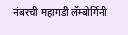नंबरची महागडी लॅम्बोर्गिनी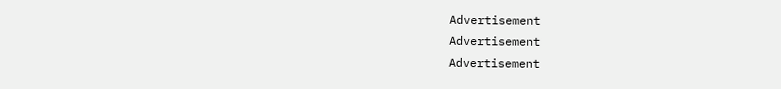Advertisement
Advertisement
Advertisement